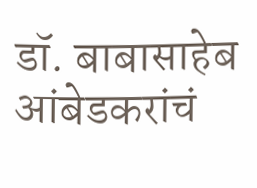डॉ. बाबासाहेब आंबेडकरांचं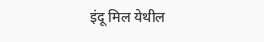इंदू मिल येथील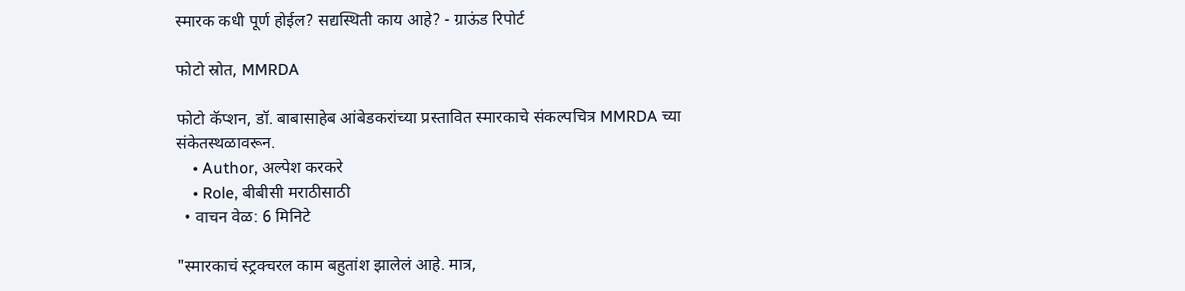स्मारक कधी पूर्ण होईल? सद्यस्थिती काय आहे? - ग्राऊंड रिपोर्ट

फोटो स्रोत, MMRDA

फोटो कॅप्शन, डॉ. बाबासाहेब आंबेडकरांच्या प्रस्तावित स्मारकाचे संकल्पचित्र MMRDA च्या संकेतस्थळावरून.
    • Author, अल्पेश करकरे
    • Role, बीबीसी मराठीसाठी
  • वाचन वेळ: 6 मिनिटे

"स्मारकाचं स्ट्रक्चरल काम बहुतांश झालेलं आहे. मात्र,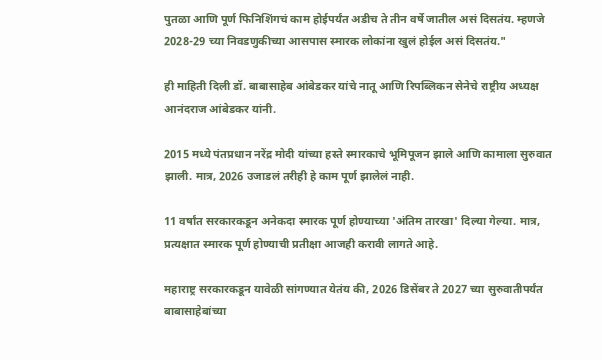पुतळा आणि पूर्ण फिनिशिंगचं काम होईपर्यंत अडीच ते तीन वर्षे जातील असं दिसतंय. म्हणजे 2028-29 च्या निवडणुकीच्या आसपास स्मारक लोकांना खुलं होईल असं दिसतंय."

ही माहिती दिली डॉ. बाबासाहेब आंबेडकर यांचे नातू आणि रिपब्लिकन सेनेचे राष्ट्रीय अध्यक्ष आनंदराज आंबेडकर यांनी.

2015 मध्ये पंतप्रधान नरेंद्र मोदी यांच्या हस्ते स्मारकाचे भूमिपूजन झाले आणि कामाला सुरुवात झाली. मात्र, 2026 उजाडलं तरीही हे काम पूर्ण झालेलं नाही.

11 वर्षांत सरकारकडून अनेकदा स्मारक पूर्ण होण्याच्या 'अंतिम तारखा' दिल्या गेल्या. मात्र, प्रत्यक्षात स्मारक पूर्ण होण्याची प्रतीक्षा आजही करावी लागते आहे.

महाराष्ट्र सरकारकडून यावेळी सांगण्यात येतंय की, 2026 डिसेंबर ते 2027 च्या सुरुवातीपर्यंत बाबासाहेबांच्या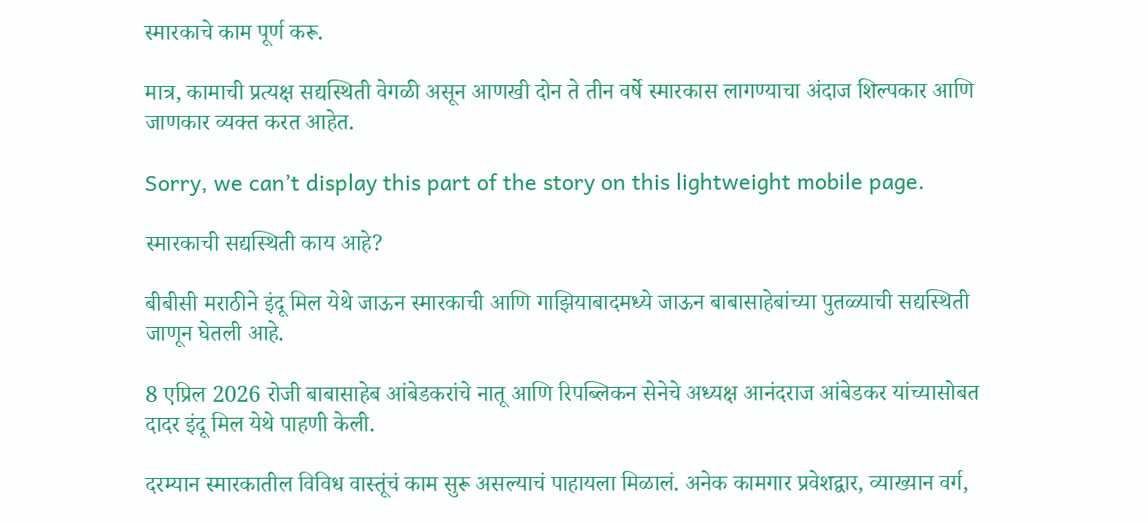स्मारकाचे काम पूर्ण करू.

मात्र, कामाची प्रत्यक्ष सद्यस्थिती वेगळी असून आणखी दोन ते तीन वर्षे स्मारकास लागण्याचा अंदाज शिल्पकार आणि जाणकार व्यक्त करत आहेत.

Sorry, we can’t display this part of the story on this lightweight mobile page.

स्मारकाची सद्यस्थिती काय आहे?

बीबीसी मराठीने इंदू मिल येथे जाऊन स्मारकाची आणि गाझियाबादमध्ये जाऊन बाबासाहेबांच्या पुतळ्याची सद्यस्थिती जाणून घेतली आहे.

8 एप्रिल 2026 रोजी बाबासाहेब आंबेडकरांचे नातू आणि रिपब्लिकन सेनेचे अध्यक्ष आनंदराज आंबेडकर यांच्यासोबत दादर इंदू मिल येथे पाहणी केली.

दरम्यान स्मारकातील विविध वास्तूंचं काम सुरू असल्याचं पाहायला मिळालं. अनेक कामगार प्रवेशद्वार, व्याख्यान वर्ग,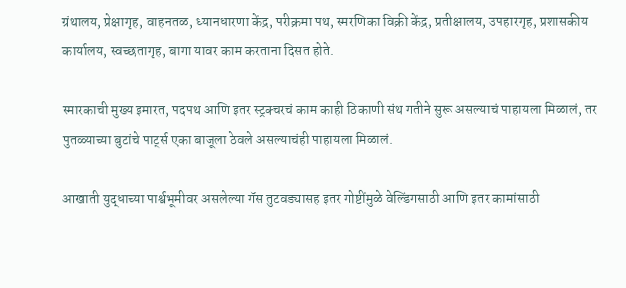ग्रंथालय, प्रेक्षागृह, वाहनतळ, ध्यानधारणा केंद्र, परीक्रमा पथ, स्मरणिका विक्री केंद्र, प्रतीक्षालय, उपहारगृह, प्रशासकीय कार्यालय, स्वच्छतागृह, बागा यावर काम करताना दिसत होते.

स्मारकाची मुख्य इमारत, पदपथ आणि इतर स्ट्रक्चरचं काम काही ठिकाणी संथ गतीने सुरू असल्याचं पाहायला मिळालं, तर पुतळ्याच्या बुटांचे पार्ट्स एका बाजूला ठेवले असल्याचंही पाहायला मिळालं.

आखाती युद्धाच्या पार्श्वभूमीवर असलेल्या गॅस तुटवड्यासह इतर गोष्टींमुळे वेल्डिंगसाठी आणि इतर कामांसाठी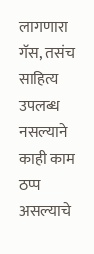लागणारा गॅस, तसंच साहित्य उपलब्ध नसल्याने काही काम ठप्प असल्याचे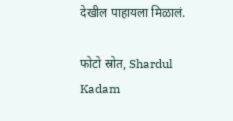देखील पाहायला मिळालं.

फोटो स्रोत, Shardul Kadam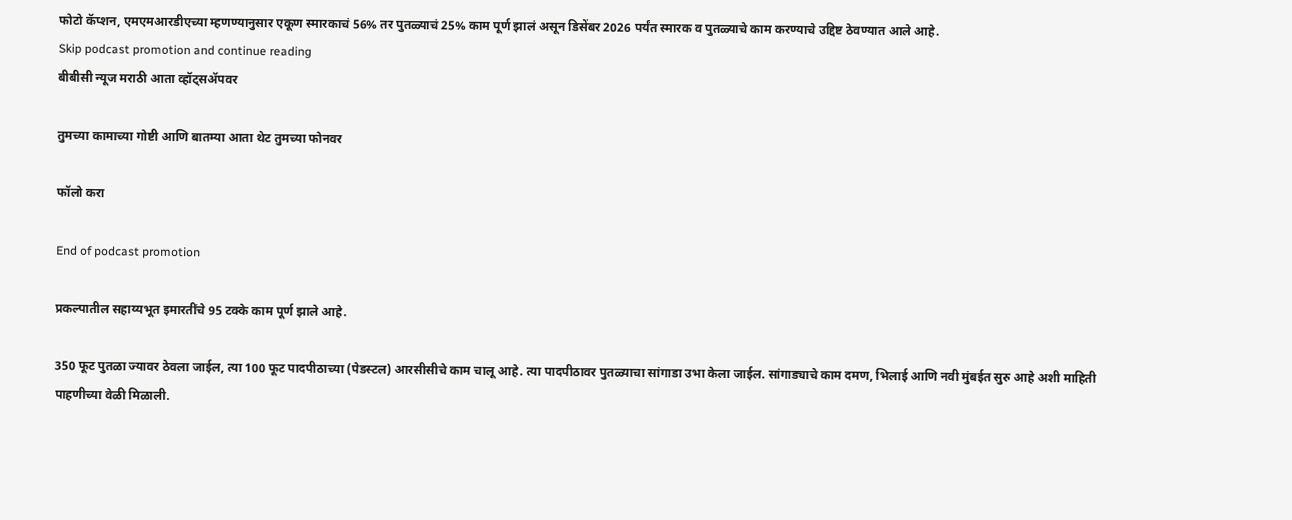फोटो कॅप्शन, एमएमआरडीएच्या म्हणण्यानुसार एकूण स्मारकाचं 56% तर पुतळ्याचं 25% काम पूर्ण झालं असून डिसेंबर 2026 पर्यंत स्मारक व पुतळ्याचे काम करण्याचे उद्दिष्ट ठेवण्यात आले आहे.
Skip podcast promotion and continue reading
बीबीसी न्यूज मराठी आता व्हॉट्सॲपवर

तुमच्या कामाच्या गोष्टी आणि बातम्या आता थेट तुमच्या फोनवर

फॉलो करा

End of podcast promotion

प्रकल्पातील सहाय्यभूत इमारतींचे 95 टक्के काम पूर्ण झाले आहे.

350 फूट पुतळा ज्यावर ठेवला जाईल, त्या 100 फूट पादपीठाच्या (पेडस्टल) आरसीसीचे काम चालू आहे. त्या पादपीठावर पुतळ्याचा सांगाडा उभा केला जाईल. सांगाड्याचे काम दमण, भिलाई आणि नवी मुंबईत सुरु आहे अशी माहिती पाहणीच्या वेळी मिळाली.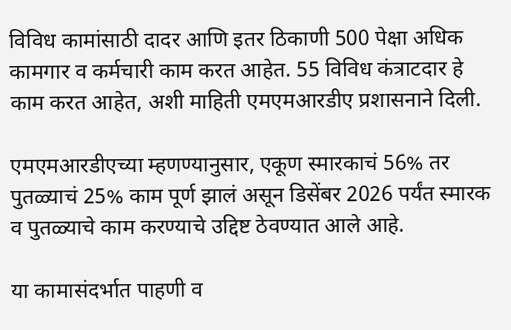विविध कामांसाठी दादर आणि इतर ठिकाणी 500 पेक्षा अधिक कामगार व कर्मचारी काम करत आहेत. 55 विविध कंत्राटदार हे काम करत आहेत, अशी माहिती एमएमआरडीए प्रशासनाने दिली.

एमएमआरडीएच्या म्हणण्यानुसार, एकूण स्मारकाचं 56% तर पुतळ्याचं 25% काम पूर्ण झालं असून डिसेंबर 2026 पर्यंत स्मारक व पुतळ्याचे काम करण्याचे उद्दिष्ट ठेवण्यात आले आहे.

या कामासंदर्भात पाहणी व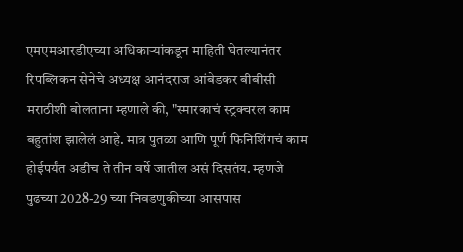एमएमआरडीएच्या अधिकाऱ्यांकडून माहिती घेतल्यानंतर रिपब्लिकन सेनेचे अध्यक्ष आनंदराज आंबेडकर बीबीसी मराठीशी बोलताना म्हणाले की, "स्मारकाचं स्ट्रक्चरल काम बहुतांश झालेलं आहे. मात्र पुतळा आणि पूर्ण फिनिशिंगचं काम होईपर्यंत अडीच ते तीन वर्षे जातील असं दिसतंय. म्हणजे पुढच्या 2028-29 च्या निवडणुकीच्या आसपास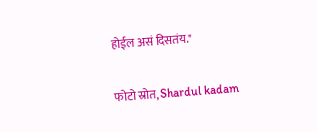होईल असं दिसतंय."

फोटो स्रोत, Shardul kadam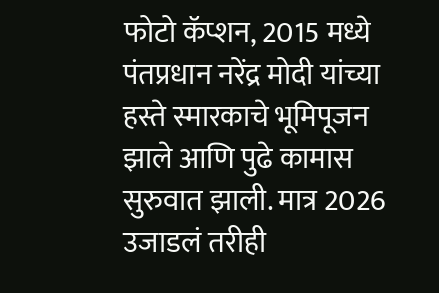फोटो कॅप्शन, 2015 मध्ये पंतप्रधान नरेंद्र मोदी यांच्या हस्ते स्मारकाचे भूमिपूजन झाले आणि पुढे कामास सुरुवात झाली. मात्र 2026 उजाडलं तरीही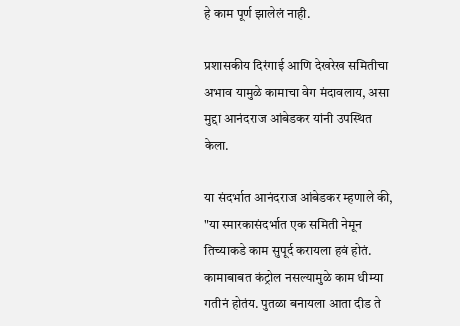हे काम पूर्ण झालेलं नाही.

प्रशासकीय दिरंगाई आणि देखरेख समितीचा अभाव यामुळे कामाचा वेग मंदावलाय, असा मुद्दा आनंदराज आंबेडकर यांनी उपस्थित केला.

या संदर्भात आनंदराज आंबेडकर म्हणाले की, "या स्मारकासंदर्भात एक समिती नेमून तिच्याकडे काम सुपूर्द करायला हवं होतं. कामाबाबत कंट्रोल नसल्यामुळे काम धीम्या गतीनं होतंय. पुतळा बनायला आता दीड ते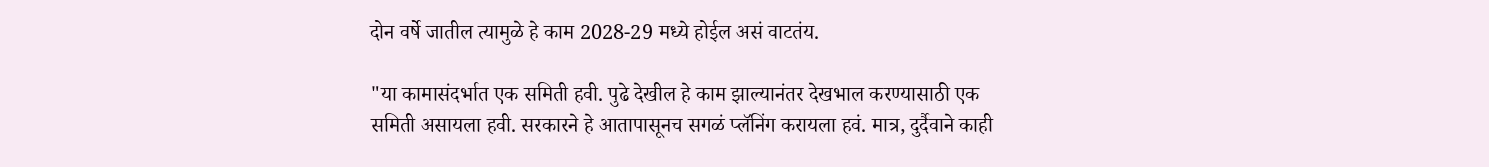दोन वर्षे जातील त्यामुळे हे काम 2028-29 मध्ये होईल असं वाटतंय.

"या कामासंदर्भात एक समिती हवी. पुढे देखील हे काम झाल्यानंतर देखभाल करण्यासाठी एक समिती असायला हवी. सरकारने हे आतापासूनच सगळं प्लॅनिंग करायला हवं. मात्र, दुर्दैवाने काही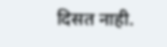दिसत नाही.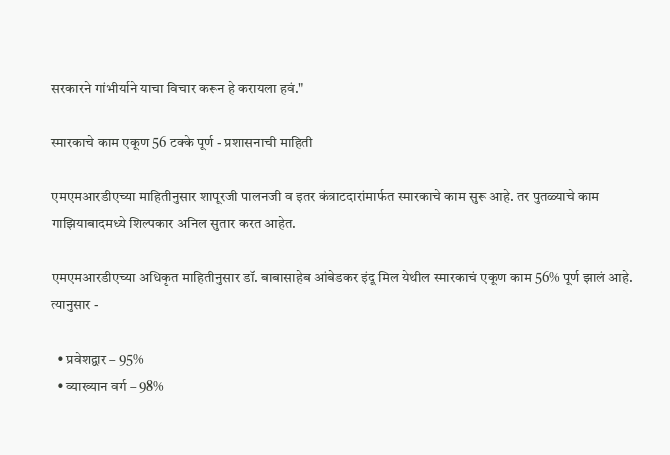सरकारने गांभीर्याने याचा विचार करून हे करायला हवं."

स्मारकाचे काम एकूण 56 टक्के पूर्ण - प्रशासनाची माहिती

एमएमआरडीएच्या माहितीनुसार शापूरजी पालनजी व इतर कंत्राटदारांमार्फत स्मारकाचे काम सुरू आहे. तर पुतळ्याचे काम गाझियाबादमध्ये शिल्पकार अनिल सुतार करत आहेत.

एमएमआरडीएच्या अधिकृत माहितीनुसार डॉ. बाबासाहेब आंबेडकर इंदू मिल येथील स्मारकाचं एकूण काम 56% पूर्ण झालं आहे. त्यानुसार -

  • प्रवेशद्वार – 95%
  • व्याख्यान वर्ग – 98%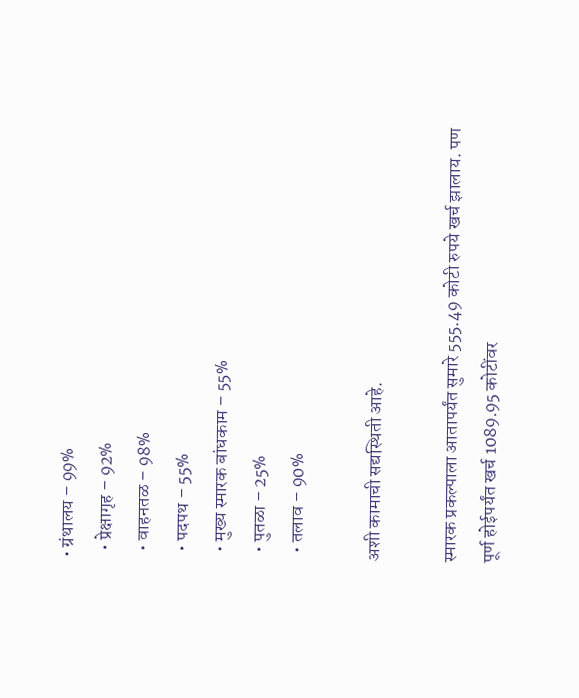• ग्रंथालय – 99%
  • प्रेक्षागृह – 92%
  • वाहनतळ – 98%
  • पदपथ – 55%
  • मुख्य स्मारक बांधकाम – 55%
  • पुतळा – 25%
  • तलाव – 90%

अशी कामाची सद्यस्थिती आहे.

स्मारक प्रकल्पाला आतापर्यंत सुमारे 555.49 कोटी रुपये खर्च झालाय. पण पूर्ण होईपर्यंत खर्च 1089.95 कोटींवर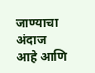जाण्याचा अंदाज आहे आणि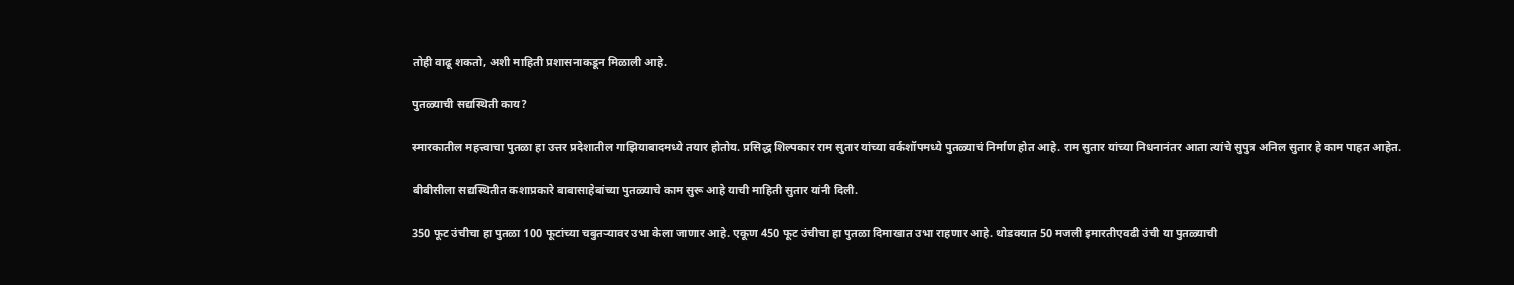तोही वाढू शकतो, अशी माहिती प्रशासनाकडून मिळाली आहे.

पुतळ्याची सद्यस्थिती काय?

स्मारकातील महत्त्वाचा पुतळा हा उत्तर प्रदेशातील गाझियाबादमध्ये तयार होतोय. प्रसिद्ध शिल्पकार राम सुतार यांच्या वर्कशॉपमध्ये पुतळ्याचं निर्माण होत आहे. राम सुतार यांच्या निधनानंतर आता त्यांचे सुपुत्र अनिल सुतार हे काम पाहत आहेत.

बीबीसीला सद्यस्थितीत कशाप्रकारे बाबासाहेबांच्या पुतळ्याचे काम सुरू आहे याची माहिती सुतार यांनी दिली.

350 फूट उंचीचा हा पुतळा 100 फूटांच्या चबुतऱ्यावर उभा केला जाणार आहे. एकूण 450 फूट उंचीचा हा पुतळा दिमाखात उभा राहणार आहे. थोडक्यात 50 मजली इमारतीएवढी उंची या पुतळ्याची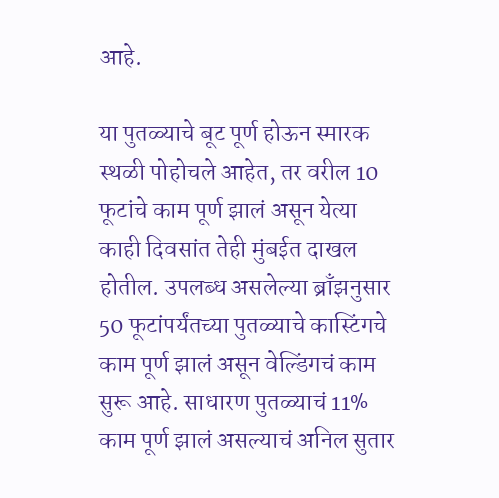आहे.

या पुतळ्याचे बूट पूर्ण होऊन स्मारक स्थळी पोहोचले आहेत, तर वरील 10 फूटांचे काम पूर्ण झालं असून येत्या काही दिवसांत तेही मुंबईत दाखल होतील. उपलब्ध असलेल्या ब्राँझनुसार 50 फूटांपर्यंतच्या पुतळ्याचे कास्टिंगचे काम पूर्ण झालं असून वेल्डिंगचं काम सुरू आहे. साधारण पुतळ्याचं 11% काम पूर्ण झालं असल्याचं अनिल सुतार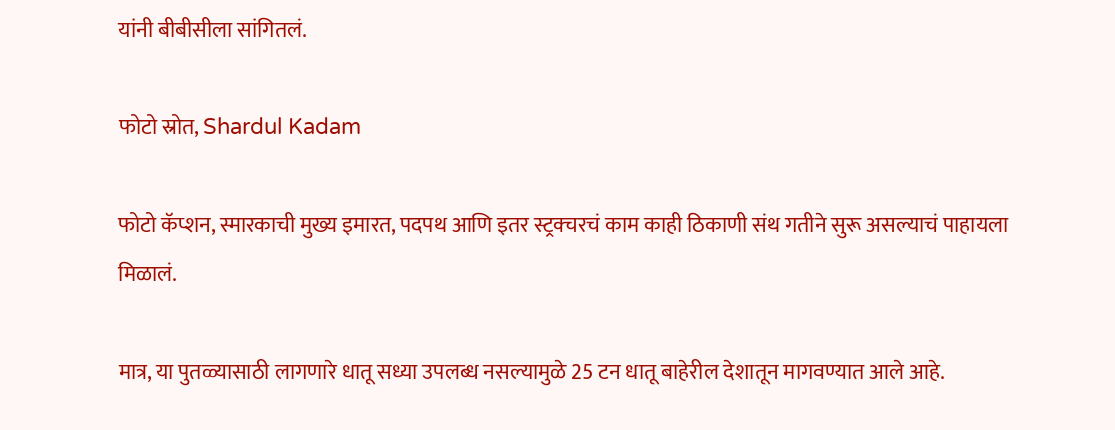यांनी बीबीसीला सांगितलं.

फोटो स्रोत, Shardul Kadam

फोटो कॅप्शन, स्मारकाची मुख्य इमारत, पदपथ आणि इतर स्ट्रक्चरचं काम काही ठिकाणी संथ गतीने सुरू असल्याचं पाहायला मिळालं.

मात्र, या पुतळ्यासाठी लागणारे धातू सध्या उपलब्ध नसल्यामुळे 25 टन धातू बाहेरील देशातून मागवण्यात आले आहे.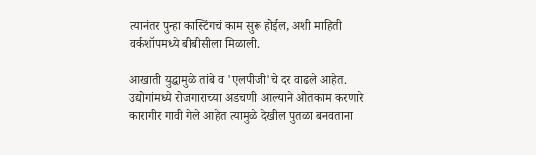त्यानंतर पुन्हा कास्टिंगचं काम सुरू होईल, अशी माहिती वर्कशॉपमध्ये बीबीसीला मिळाली.

आखाती युद्धामुळे तांबे व 'एलपीजी'चे दर वाढले आहेत. उद्योगांमध्ये रोजगाराच्या अडचणी आल्याने ओतकाम करणारे कारागीर गावी गेले आहेत त्यामुळे देखील पुतळा बनवताना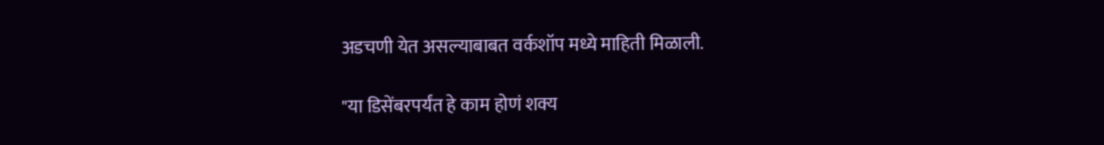अडचणी येत असल्याबाबत वर्कशॉप मध्ये माहिती मिळाली.

"या डिसेंबरपर्यंत हे काम होणं शक्य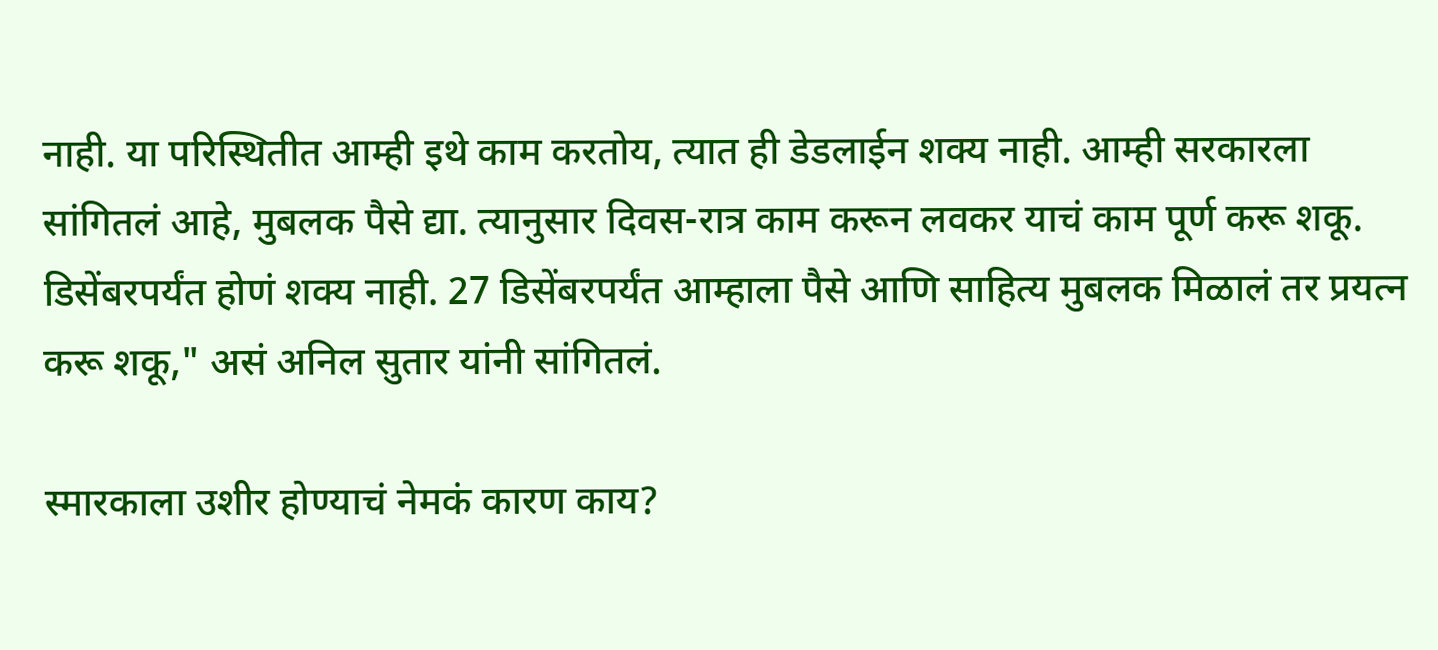नाही. या परिस्थितीत आम्ही इथे काम करतोय, त्यात ही डेडलाईन शक्य नाही. आम्ही सरकारला सांगितलं आहे, मुबलक पैसे द्या. त्यानुसार दिवस-रात्र काम करून लवकर याचं काम पूर्ण करू शकू. डिसेंबरपर्यंत होणं शक्य नाही. 27 डिसेंबरपर्यंत आम्हाला पैसे आणि साहित्य मुबलक मिळालं तर प्रयत्न करू शकू," असं अनिल सुतार यांनी सांगितलं.

स्मारकाला उशीर होण्याचं नेमकं कारण काय?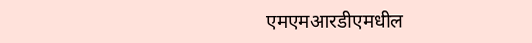एमएमआरडीएमधील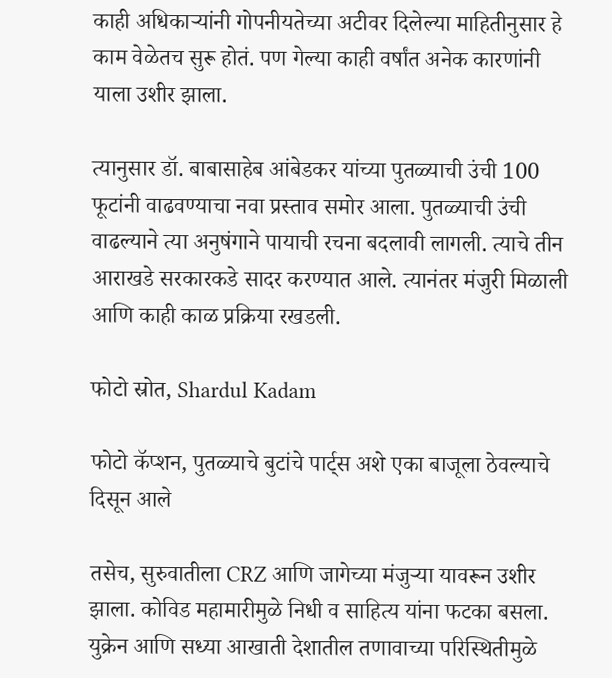काही अधिकाऱ्यांनी गोपनीयतेच्या अटीवर दिलेल्या माहितीनुसार हे काम वेळेतच सुरू होतं. पण गेल्या काही वर्षांत अनेक कारणांनी याला उशीर झाला.

त्यानुसार डॉ. बाबासाहेब आंबेडकर यांच्या पुतळ्याची उंची 100 फूटांनी वाढवण्याचा नवा प्रस्ताव समोर आला. पुतळ्याची उंची वाढल्याने त्या अनुषंगाने पायाची रचना बदलावी लागली. त्याचे तीन आराखडे सरकारकडे सादर करण्यात आले. त्यानंतर मंजुरी मिळाली आणि काही काळ प्रक्रिया रखडली.

फोटो स्रोत, Shardul Kadam

फोटो कॅप्शन, पुतळ्याचे बुटांचे पार्ट्स अशे एका बाजूला ठेवल्याचे दिसून आले

तसेच, सुरुवातीला CRZ आणि जागेच्या मंजुऱ्या यावरून उशीर झाला. कोविड महामारीमुळे निधी व साहित्य यांना फटका बसला. युक्रेन आणि सध्या आखाती देशातील तणावाच्या परिस्थितीमुळे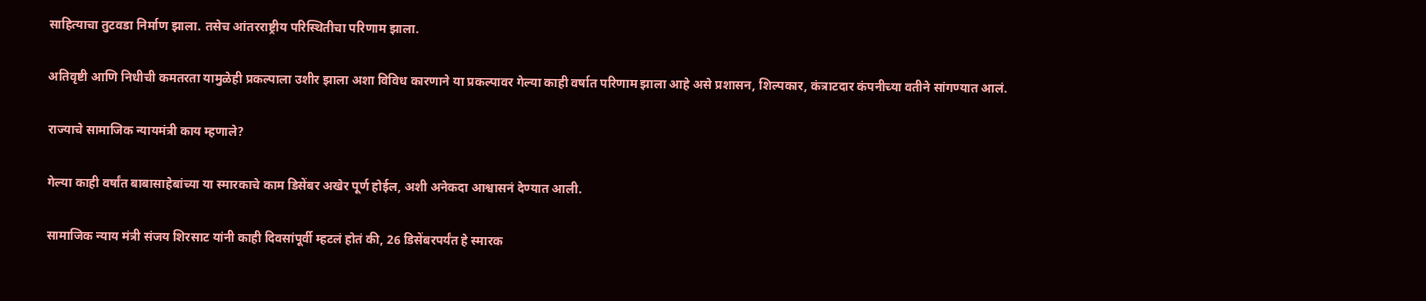साहित्याचा तुटवडा निर्माण झाला. तसेच आंतरराष्ट्रीय परिस्थितीचा परिणाम झाला.

अतिवृष्टी आणि निधीची कमतरता यामुळेही प्रकल्पाला उशीर झाला अशा विविध कारणाने या प्रकल्पावर गेल्या काही वर्षात परिणाम झाला आहे असे प्रशासन, शिल्पकार, कंत्राटदार कंपनीच्या वतीने सांगण्यात आलं.

राज्याचे सामाजिक न्यायमंत्री काय म्हणाले?

गेल्या काही वर्षांत बाबासाहेबांच्या या स्मारकाचे काम डिसेंबर अखेर पूर्ण होईल, अशी अनेकदा आश्वासनं देण्यात आली.

सामाजिक न्याय मंत्री संजय शिरसाट यांनी काही दिवसांपूर्वी म्हटलं होतं की, 26 डिसेंबरपर्यंत हे स्मारक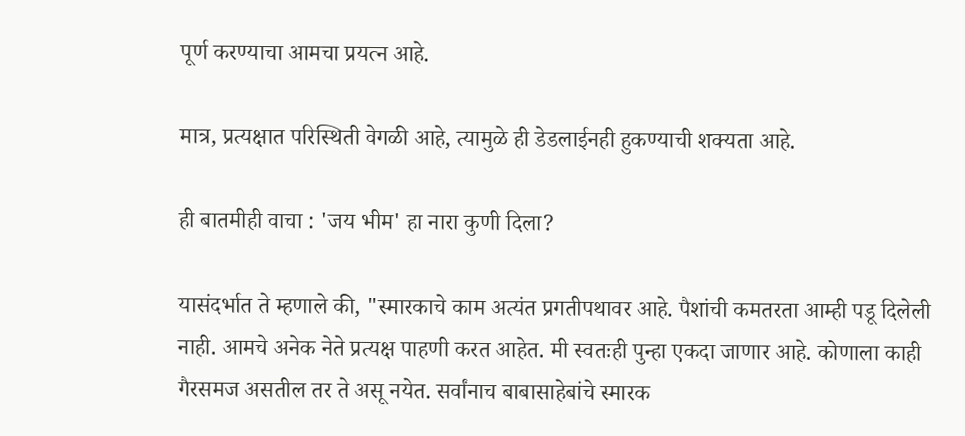पूर्ण करण्याचा आमचा प्रयत्न आहे.

मात्र, प्रत्यक्षात परिस्थिती वेगळी आहे, त्यामुळे ही डेडलाईनही हुकण्याची शक्यता आहे.

ही बातमीही वाचा : 'जय भीम' हा नारा कुणी दिला?

यासंदर्भात ते म्हणाले की, "स्मारकाचे काम अत्यंत प्रगतीपथावर आहे. पैशांची कमतरता आम्ही पडू दिलेली नाही. आमचे अनेक नेते प्रत्यक्ष पाहणी करत आहेत. मी स्वतःही पुन्हा एकदा जाणार आहे. कोणाला काही गैरसमज असतील तर ते असू नयेत. सर्वांनाच बाबासाहेबांचे स्मारक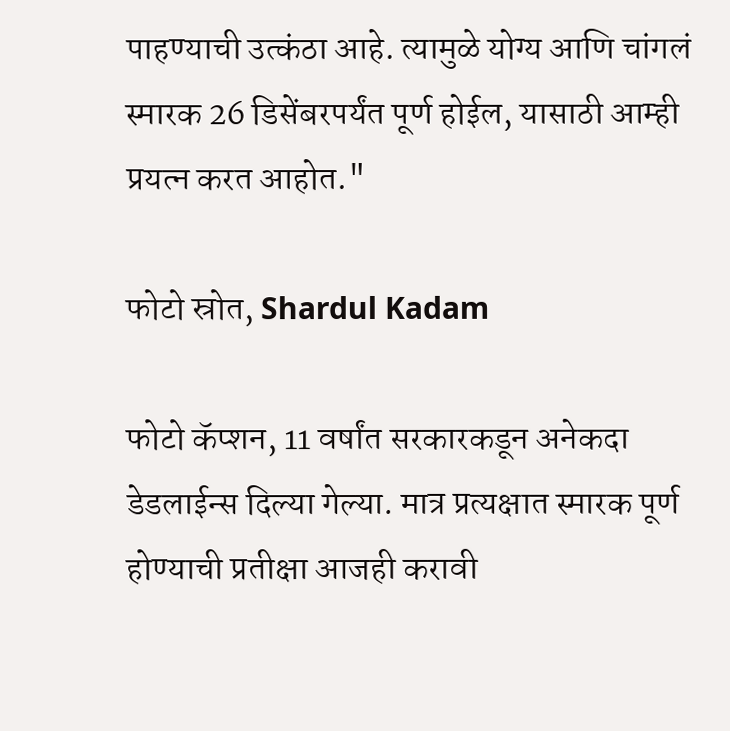पाहण्याची उत्कंठा आहे. त्यामुळे योग्य आणि चांगलं स्मारक 26 डिसेंबरपर्यंत पूर्ण होईल, यासाठी आम्ही प्रयत्न करत आहोत."

फोटो स्रोत, Shardul Kadam

फोटो कॅप्शन, 11 वर्षांत सरकारकडून अनेकदा डेडलाईन्स दिल्या गेल्या. मात्र प्रत्यक्षात स्मारक पूर्ण होण्याची प्रतीक्षा आजही करावी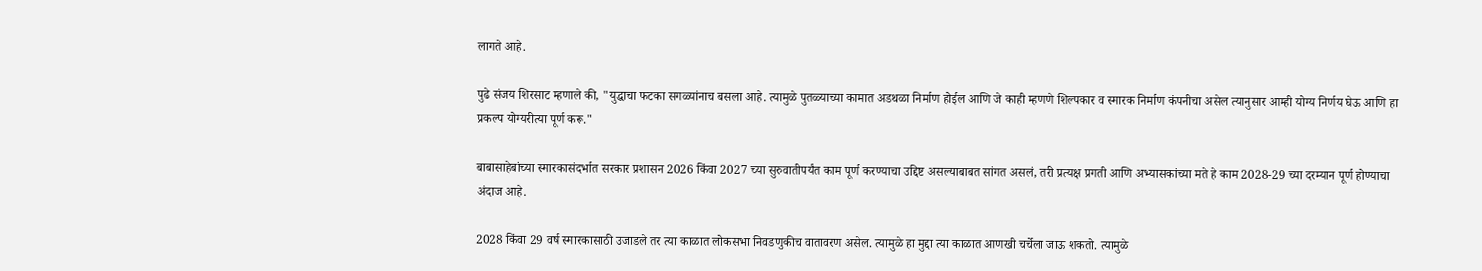लागते आहे.

पुढे संजय शिरसाट म्हणाले की, "युद्धाचा फटका सगळ्यांनाच बसला आहे. त्यामुळे पुतळ्याच्या कामात अडथळा निर्माण होईल आणि जे काही म्हणणे शिल्पकार व स्मारक निर्माण कंपनीचा असेल त्यानुसार आम्ही योग्य निर्णय घेऊ आणि हा प्रकल्प योग्यरीत्या पूर्ण करू."

बाबासाहेबांच्या स्मारकासंदर्भात सरकार प्रशासन 2026 किंवा 2027 च्या सुरुवातीपर्यंत काम पूर्ण करण्याचा उद्दिष्ट असल्याबाबत सांगत असलं, तरी प्रत्यक्ष प्रगती आणि अभ्यासकांच्या मते हे काम 2028-29 च्या दरम्यान पूर्ण होण्याचा अंदाज आहे.

2028 किंवा 29 वर्ष स्मारकासाठी उजाडले तर त्या काळात लोकसभा निवडणुकीच वातावरण असेल. त्यामुळे हा मुद्दा त्या काळात आणखी चर्चेला जाऊ शकतो. त्यामुळे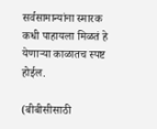सर्वसामान्यांना स्मारक कधी पाहायला मिळतं हे येणाऱ्या काळातच स्पष्ट होईल.

(बीबीसीसाठी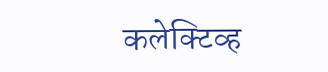कलेक्टिव्ह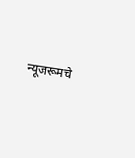न्यूजरूमचे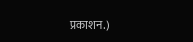प्रकाशन.)